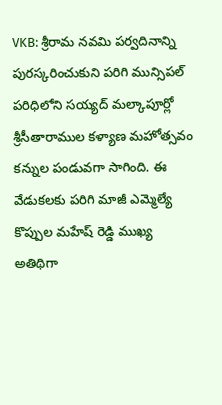VKB: శ్రీరామ నవమి పర్వదినాన్ని పురస్కరించుకుని పరిగి మున్సిపల్ పరిధిలోని సయ్యద్ మల్కాపూర్లో శ్రీసీతారాముల కళ్యాణ మహోత్సవం కన్నుల పండువగా సాగింది. ఈ వేడుకలకు పరిగి మాజీ ఎమ్మెల్యే కొప్పుల మహేష్ రెడ్డి ముఖ్య అతిథిగా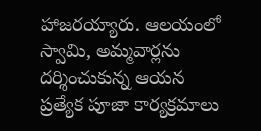హాజరయ్యారు. ఆలయంలో స్వామి, అమ్మవార్లను దర్శించుకున్న ఆయన ప్రత్యేక పూజా కార్యక్రమాలు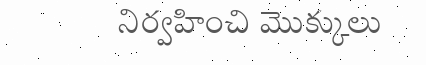నిర్వహించి మొక్కులు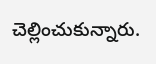చెల్లించుకున్నారు.